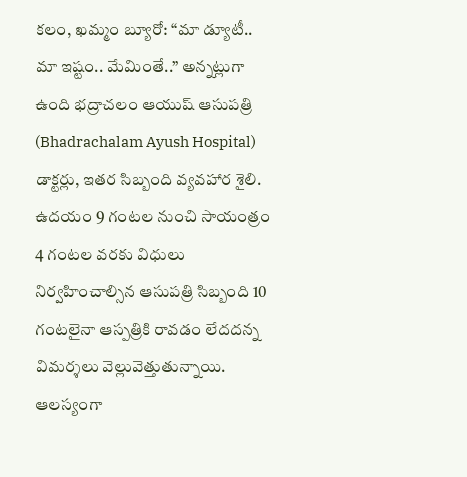కలం, ఖమ్మం బ్యూరో: “మా డ్యూటీ.. మా ఇష్టం.. మేమింతే..” అన్నట్లుగా ఉంది భద్రాచలం ఆయుష్ ఆసుపత్రి (Bhadrachalam Ayush Hospital) డాక్టర్లు, ఇతర సిబ్బంది వ్యవహార శైలి. ఉదయం 9 గంటల నుంచి సాయంత్రం 4 గంటల వరకు విధులు నిర్వహించాల్సిన ఆసుపత్రి సిబ్బంది 10 గంటలైనా ఆస్పత్రికి రావడం లేదదన్న విమర్శలు వెల్లువెత్తుతున్నాయి. ఆలస్యంగా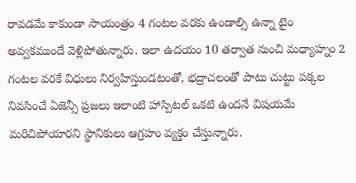రావడమే కాకుండా సాయంత్రం 4 గంటల వరకు ఉండాల్సి ఉన్నా టైం అవ్వకముందే వెళ్లిపోతున్నారు. ఇలా ఉదయం 10 తర్వాత నుంచి మధ్యాహ్నం 2 గంటల వరకే విధులు నిర్వహిస్తుండటంతో, భద్రాచలంతో పాటు చుట్టు పక్కల నివసించే ఏజెన్సీ ప్రజలు ఇలాంటి హాస్పిటల్ ఒకటి ఉందనే విషయమే మరిచిపోయారని స్థానికులు ఆగ్రహం వ్యక్తం చేస్తున్నారు.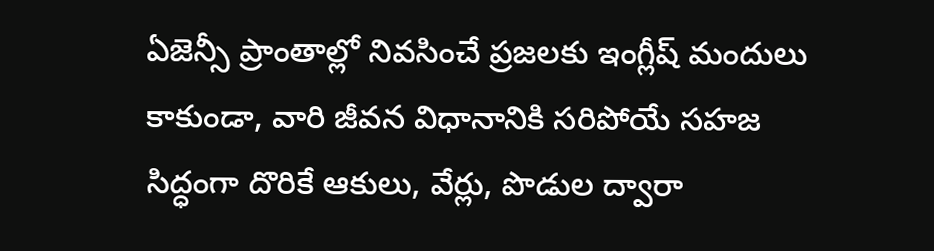ఏజెన్సీ ప్రాంతాల్లో నివసించే ప్రజలకు ఇంగ్లీష్ మందులు కాకుండా, వారి జీవన విధానానికి సరిపోయే సహజ సిద్ధంగా దొరికే ఆకులు, వేర్లు, పొడుల ద్వారా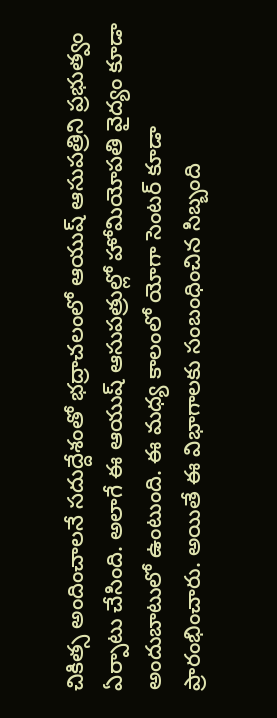చికిత్స అందించాలనే సదుద్దేశంతో భద్రాచలంలో ఆయుష్ ఆసుపత్రిని ప్రభుత్వం ఏర్పాటు చేసింది. అలాగే ఈ ఆయుష్ ఆసుపత్రుల్లో హోమియోపతి వైద్యం కూడా అందుబాటులో ఉంటుంది. ఈ మధ్య కాలంలో యోగా సెంటర్ కూడా ప్రారంభించారు. అయితే ఈ విభాగాలకు సంబంధించిన సిబ్బంది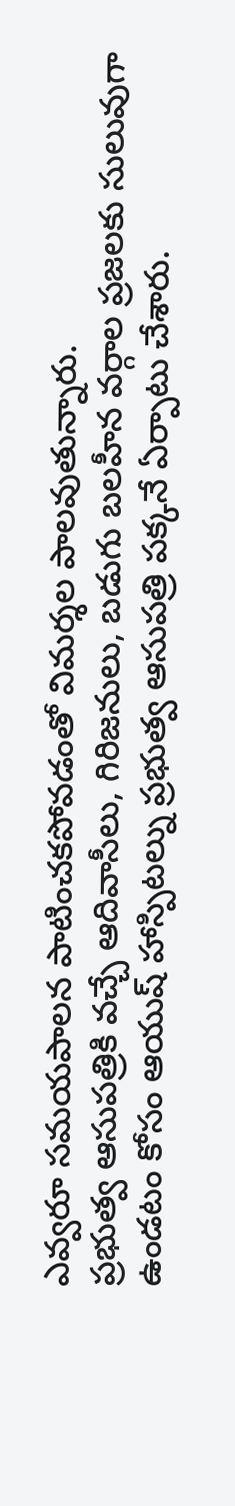ఎవ్వరూ సమయపాలన పాటించకపోవడంతో విమర్శల పాలవుతున్నారు.
ప్రభుత్వ ఆసుపత్రికి వచ్చే ఆదివాసీలు, గిరిజనులు, బడుగు బలహీన వర్గాల ప్రజలకు సులువుగా ఉండటం కోసం ఆయుష్ హాస్పిటల్ను ప్రభుత్వ ఆసుపత్రి పక్కనే ఏర్పాటు చేశారు.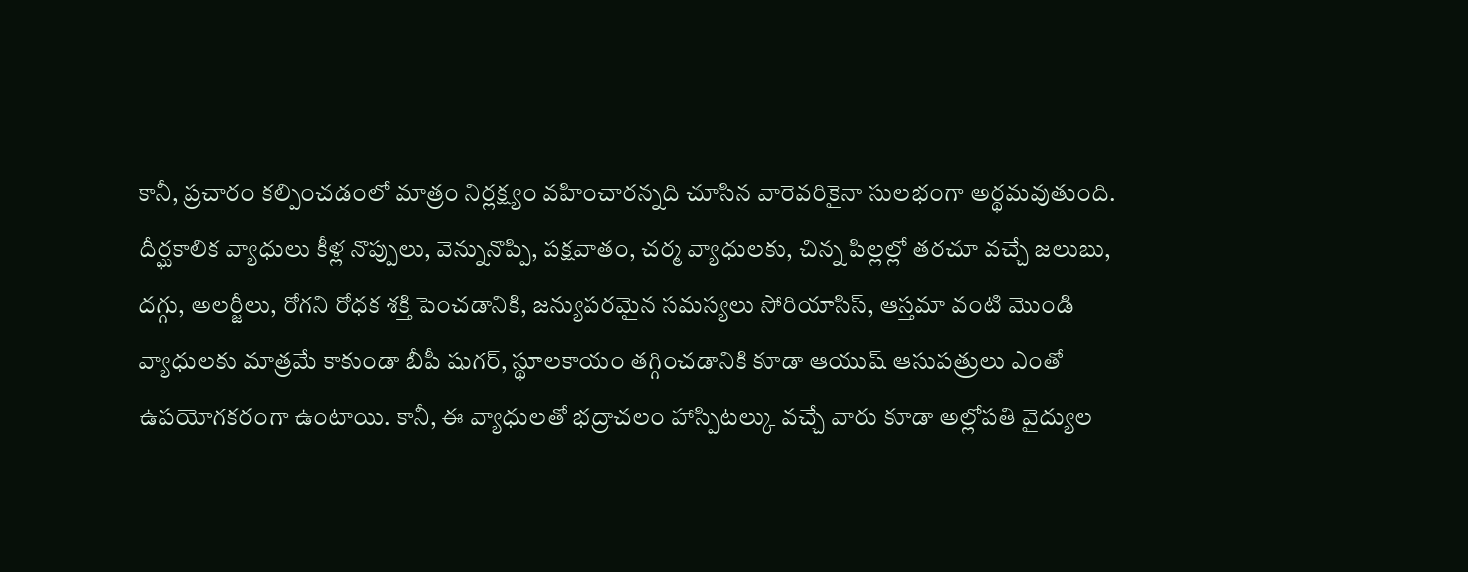కానీ, ప్రచారం కల్పించడంలో మాత్రం నిర్లక్ష్యం వహించారన్నది చూసిన వారెవరికైనా సులభంగా అర్థమవుతుంది.
దీర్ఘకాలిక వ్యాధులు కీళ్ల నొప్పులు, వెన్నునొప్పి, పక్షవాతం, చర్మ వ్యాధులకు, చిన్న పిల్లల్లో తరచూ వచ్చే జలుబు, దగ్గు, అలర్జీలు, రోగని రోధక శక్తి పెంచడానికి, జన్యుపరమైన సమస్యలు సోరియాసిస్, ఆస్తమా వంటి మొండి వ్యాధులకు మాత్రమే కాకుండా బీపీ షుగర్, స్థూలకాయం తగ్గించడానికి కూడా ఆయుష్ ఆసుపత్రులు ఎంతో ఉపయోగకరంగా ఉంటాయి. కానీ, ఈ వ్యాధులతో భద్రాచలం హాస్పిటల్కు వచ్చే వారు కూడా అల్లోపతి వైద్యుల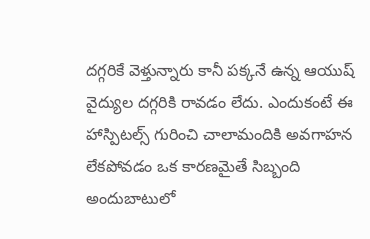దగ్గరికే వెళ్తున్నారు కానీ పక్కనే ఉన్న ఆయుష్ వైద్యుల దగ్గరికి రావడం లేదు. ఎందుకంటే ఈ హాస్పిటల్స్ గురించి చాలామందికి అవగాహన లేకపోవడం ఒక కారణమైతే సిబ్బంది అందుబాటులో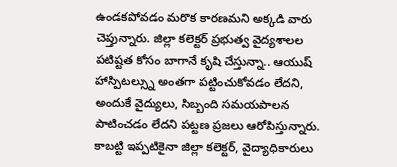ఉండకపోవడం మరొక కారణమని అక్కడి వారు చెప్తున్నారు. జిల్లా కలెక్టర్ ప్రభుత్వ వైద్యశాలల పటిష్టత కోసం బాగానే కృషి చేస్తున్నా.. ఆయుష్ హాస్పిటల్స్ను అంతగా పట్టించుకోవడం లేదని, అందుకే వైద్యులు, సిబ్బంది సమయపాలన పాటించడం లేదని పట్టణ ప్రజలు ఆరోపిస్తున్నారు. కాబట్టి ఇప్పటికైనా జిల్లా కలెక్టర్, వైద్యాధికారులు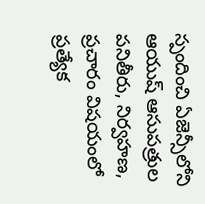స్పందించి ఏజెన్సీలోని ఆయుష్ ఆసుపత్రుల పనితీరు, నిర్వహణ, ప్రచారం విషయంలో ప్రత్యేక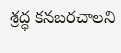శ్రద్ధ కనబరచాలని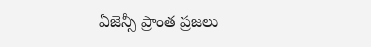ఏజెన్సీ ప్రాంత ప్రజలు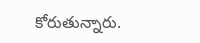కోరుతున్నారు.